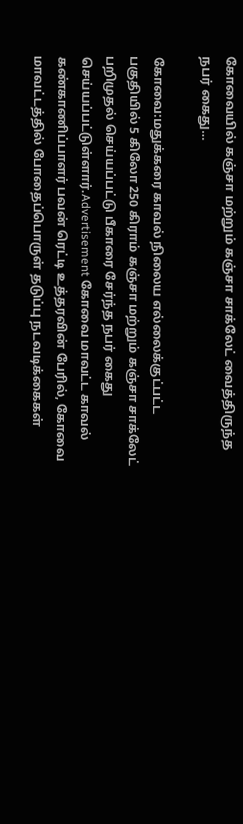கோவையில் கஞ்சா மற்றும் கஞ்சா சாக்லேட் வைத்திருந்த நபர் கைது…

கோவை:மதுக்கரை காவல் நிலைய எல்லைக்குட்பட்ட பகுதியில் 5 கிலோ 250 கிராம் கஞ்சா மற்றும் கஞ்சா சாக்லேட் பறிமுதல் செய்யப்பட்டு பீகாரை சேர்ந்த நபர் கைது செய்யப்பட்டுள்ளார்.Advertisement கோவை மாவட்ட காவல் கண்காணிப்பாளர் பவன் ரெட்டி உத்தரவின் பேரில், கோவை மாவட்டத்தில் போதைப்பொருள் தடுப்பு நடவடிக்கைகள்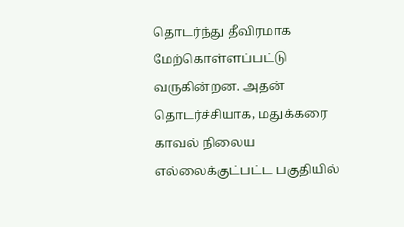தொடர்ந்து தீவிரமாக மேற்கொள்ளப்பட்டு வருகின்றன. அதன் தொடர்ச்சியாக, மதுக்கரை காவல் நிலைய எல்லைக்குட்பட்ட பகுதியில்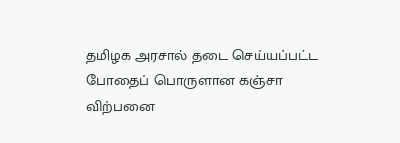தமிழக அரசால் தடை செய்யப்பட்ட போதைப் பொருளான கஞ்சா விற்பனை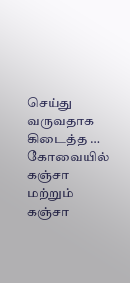செய்து வருவதாக கிடைத்த … கோவையில் கஞ்சா மற்றும் கஞ்சா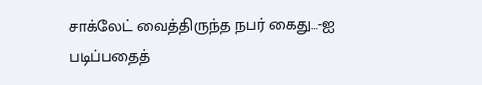சாக்லேட் வைத்திருந்த நபர் கைது…-ஐ படிப்பதைத்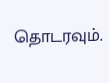தொடரவும்.